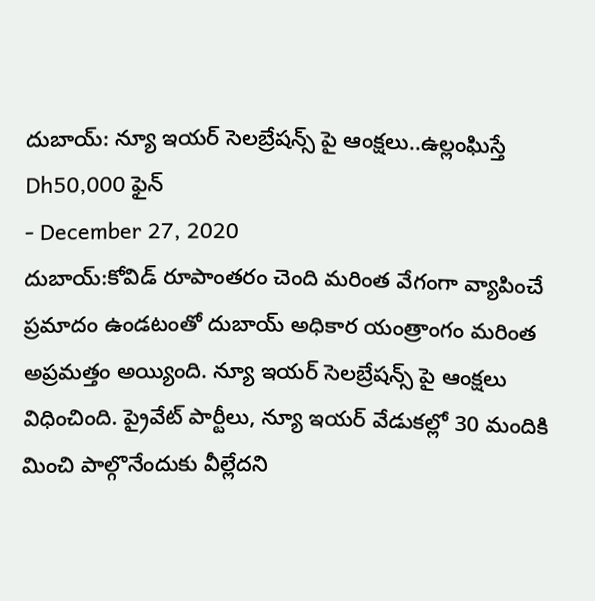దుబాయ్: న్యూ ఇయర్ సెలబ్రేషన్స్ పై ఆంక్షలు..ఉల్లంఘిస్తే Dh50,000 ఫైన్
- December 27, 2020
దుబాయ్:కోవిడ్ రూపాంతరం చెంది మరింత వేగంగా వ్యాపించే ప్రమాదం ఉండటంతో దుబాయ్ అధికార యంత్రాంగం మరింత అప్రమత్తం అయ్యింది. న్యూ ఇయర్ సెలబ్రేషన్స్ పై ఆంక్షలు విధించింది. ప్రైవేట్ పార్టీలు, న్యూ ఇయర్ వేడుకల్లో 30 మందికి మించి పాల్గొనేందుకు వీల్లేదని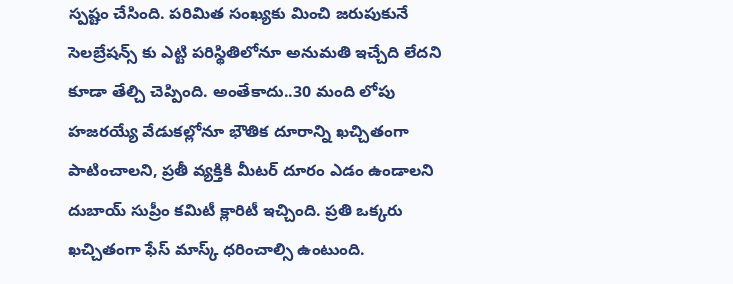స్పష్టం చేసింది. పరిమిత సంఖ్యకు మించి జరుపుకునే సెలబ్రేషన్స్ కు ఎట్టి పరిస్థితిలోనూ అనుమతి ఇచ్చేది లేదని కూడా తేల్చి చెప్పింది. అంతేకాదు..30 మంది లోపు హజరయ్యే వేడుకల్లోనూ భౌతిక దూరాన్ని ఖచ్చితంగా పాటించాలని, ప్రతీ వ్యక్తికి మీటర్ దూరం ఎడం ఉండాలని దుబాయ్ సుప్రీం కమిటీ క్లారిటీ ఇచ్చింది. ప్రతి ఒక్కరు ఖచ్చితంగా ఫేస్ మాస్క్ ధరించాల్సి ఉంటుంది.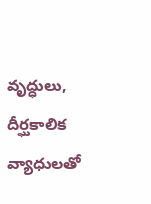వృద్ధులు, దీర్ఘకాలిక వ్యాధులతో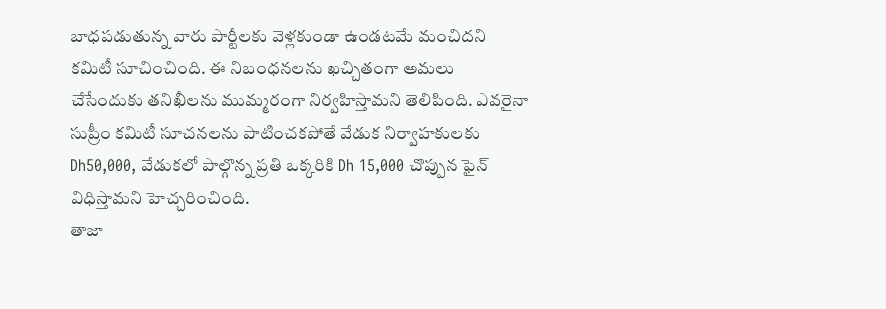బాధపడుతున్న వారు పార్టీలకు వెళ్లకుండా ఉండటమే మంచిదని కమిటీ సూచించింది. ఈ నిబంధనలను ఖచ్చితంగా అమలు చేసేందుకు తనిఖీలను ముమ్మరంగా నిర్వహిస్తామని తెలిపింది. ఎవరైనా సుప్రీం కమిటీ సూచనలను పాటించకపోతే వేడుక నిర్వాహకులకు Dh50,000, వేడుకలో పాల్గొన్న ప్రతి ఒక్కరికి Dh 15,000 చొప్పున ఫైన్ విధిస్తామని హెచ్చరించింది.
తాజా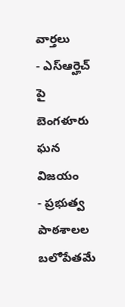వార్తలు
- ఎస్ఆర్హెచ్ పై బెంగళూరు ఘన విజయం
- ప్రభుత్వ పాఠశాలల బలోపేతమే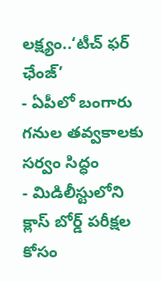లక్ష్యం..‘టీచ్ ఫర్ ఛేంజ్’
- ఏపీలో బంగారు గనుల తవ్వకాలకు సర్వం సిద్ధం
- మిడిలీస్టులోని క్లాస్ బోర్డ్ పరీక్షల కోసం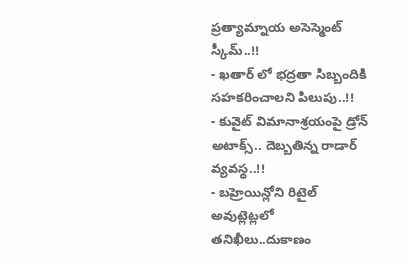ప్రత్యామ్నాయ అసెస్మెంట్ స్కీమ్..!!
- ఖతార్ లో భద్రతా సిబ్బందికి సహకరించాలని పిలుపు..!!
- కువైట్ విమానాశ్రయంపై డ్రోన్ అటాక్స్.. దెబ్బతిన్న రాడార్ వ్యవస్థ..!!
- బహ్రెయిన్లోని రిటైల్ అవుట్లెట్లలో తనిఖీలు..దుకాణం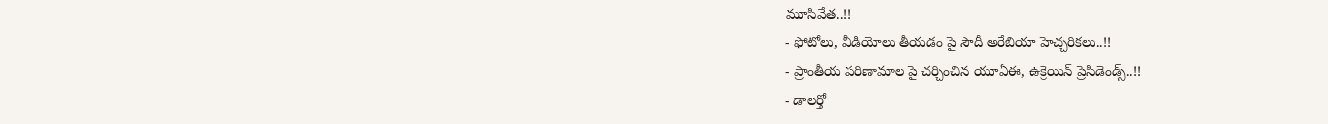మూసివేత..!!
- ఫోటోలు, వీడియోలు తీయడం పై సౌదీ అరేబియా హెచ్చరికలు..!!
- ప్రాంతీయ పరిణామాల పై చర్చించిన యూఏఈ, ఉక్రెయిన్ ప్రెసిడెండ్స్..!!
- డాలర్తో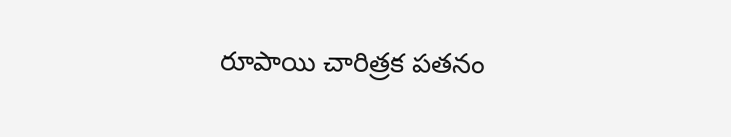రూపాయి చారిత్రక పతనం